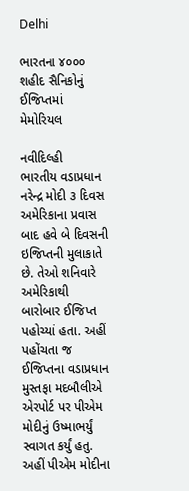Delhi

ભારતના ૪૦૦૦ શહીદ સૈનિકોનું ઈજિપ્તમાં મેમોરિયલ

નવીદિલ્હી
ભારતીય વડાપ્રધાન નરેન્દ્ર મોદી ૩ દિવસ અમેરિકાના પ્રવાસ બાદ હવે બે દિવસની ઇજિપ્તની મુલાકાતે છે. તેઓ શનિવારે અમેરિકાથી બારોબાર ઈજિપ્ત પહોચ્યાં હતા. અહીં પહોંચતા જ ઈજિપ્તના વડાપ્રધાન મુસ્તફા મદબૌલીએ એરપોર્ટ પર પીએમ મોદીનું ઉષ્માભર્યું સ્વાગત કર્યું હતુ. અહીં પીએમ મોદીના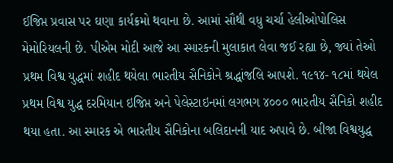ઈજિપ્ત પ્રવાસ પર ઘણા કાર્યક્રમો થવાના છે. આમાં સૌથી વધુ ચર્ચા હેલીઓપોલિસ મેમોરિયલની છે. પીએમ મોદી આજે આ સ્મારકની મુલાકાત લેવા જઈ રહ્યા છે, જ્યાં તેઓ પ્રથમ વિશ્વ યુદ્ધમાં શહીદ થયેલા ભારતીય સૈનિકોને શ્રદ્ધાંજલિ આપશે. ૧૯૧૪- ૧૮માં થયેલ પ્રથમ વિશ્વ યુદ્ધ દરમિયાન ઇજિપ્ત અને પેલેસ્ટાઇનમાં લગભગ ૪૦૦૦ ભારતીય સૈનિકો શહીદ થયા હતા. આ સ્મારક એ ભારતીય સૈનિકોના બલિદાનની યાદ અપાવે છે. બીજા વિશ્વયુદ્ધ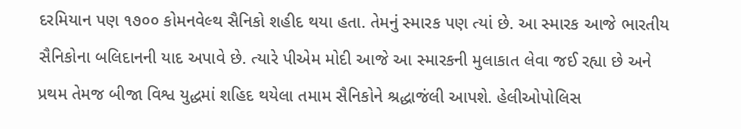દરમિયાન પણ ૧૭૦૦ કોમનવેલ્થ સૈનિકો શહીદ થયા હતા. તેમનું સ્મારક પણ ત્યાં છે. આ સ્મારક આજે ભારતીય સૈનિકોના બલિદાનની યાદ અપાવે છે. ત્યારે પીએમ મોદી આજે આ સ્મારકની મુલાકાત લેવા જઈ રહ્યા છે અને પ્રથમ તેમજ બીજા વિશ્વ યુદ્ધમાં શહિદ થયેલા તમામ સૈનિકોને શ્રદ્ધાજંલી આપશે. હેલીઓપોલિસ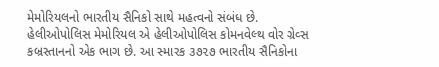મેમોરિયલનો ભારતીય સૈનિકો સાથે મહત્વનો સંબંધ છે. હેલીઓપોલિસ મેમોરિયલ એ હેલીઓપોલિસ કોમનવેલ્થ વોર ગ્રેવ્સ કબ્રસ્તાનનો એક ભાગ છે. આ સ્મારક ૩૭૨૭ ભારતીય સૈનિકોના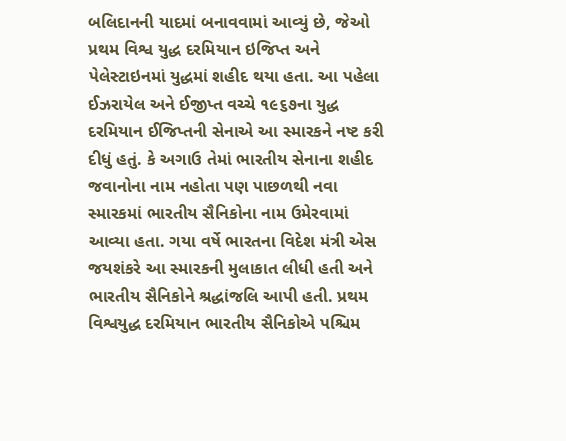બલિદાનની યાદમાં બનાવવામાં આવ્યું છે, જેઓ પ્રથમ વિશ્વ યુદ્ધ દરમિયાન ઇજિપ્ત અને પેલેસ્ટાઇનમાં યુદ્ધમાં શહીદ થયા હતા. આ પહેલા ઈઝરાયેલ અને ઈજીપ્ત વચ્ચે ૧૯૬૭ના યુદ્ધ દરમિયાન ઈજિપ્તની સેનાએ આ સ્મારકને નષ્ટ કરી દીધું હતું. કે અગાઉ તેમાં ભારતીય સેનાના શહીદ જવાનોના નામ નહોતા પણ પાછળથી નવા સ્મારકમાં ભારતીય સૈનિકોના નામ ઉમેરવામાં આવ્યા હતા. ગયા વર્ષે ભારતના વિદેશ મંત્રી એસ જયશંકરે આ સ્મારકની મુલાકાત લીધી હતી અને ભારતીય સૈનિકોને શ્રદ્ધાંજલિ આપી હતી. પ્રથમ વિશ્વયુદ્ધ દરમિયાન ભારતીય સૈનિકોએ પશ્ચિમ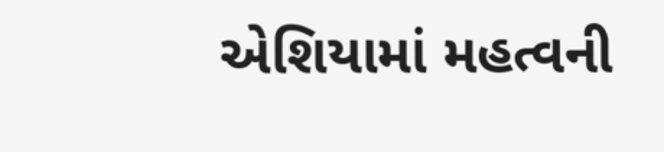એશિયામાં મહત્વની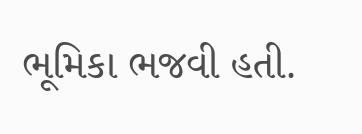ભૂમિકા ભજવી હતી.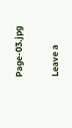Page-03.jpg

Leave a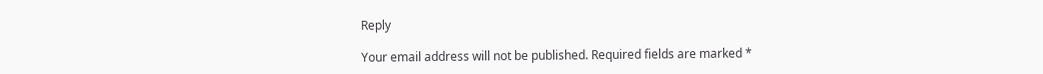Reply

Your email address will not be published. Required fields are marked *